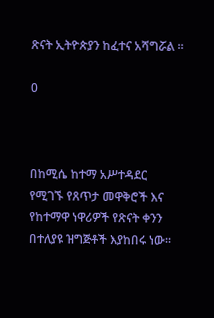ጽናት ኢትዮጵያን ከፈተና አሻግሯል ።

0



በከሚሴ ከተማ አሥተዳደር የሚገኙ የጸጥታ መዋቅሮች እና የከተማዋ ነዋሪዎች የጽናት ቀንን በተለያዩ ዝግጅቶች እያከበሩ ነው።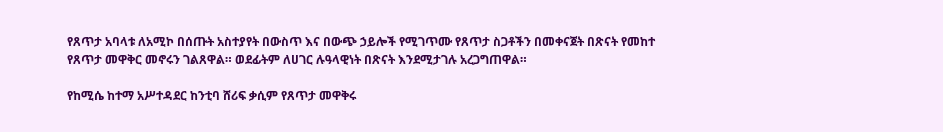የጸጥታ አባላቱ ለአሚኮ በሰጡት አስተያየት በውስጥ እና በውጭ ኃይሎች የሚገጥሙ የጸጥታ ስጋቶችን በመቀናጀት በጽናት የመከተ የጸጥታ መዋቅር መኖሩን ገልጸዋል። ወደፊትም ለሀገር ሉዓላዊነት በጽናት እንደሚታገሉ አረጋግጠዋል።

የከሚሴ ከተማ አሥተዳደር ከንቲባ ሸሪፍ ቃሲም የጸጥታ መዋቅሩ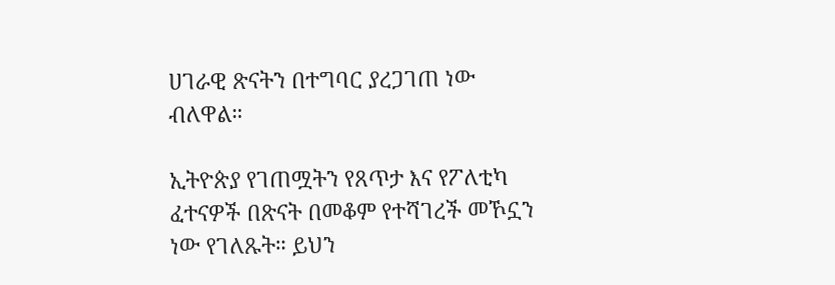ሀገራዊ ጽናትን በተግባር ያረጋገጠ ነው ብለዋል።

ኢትዮጵያ የገጠሟትን የጸጥታ እና የፖለቲካ ፈተናዎች በጽናት በመቆም የተሻገረች መኾኗን ነው የገለጹት። ይህን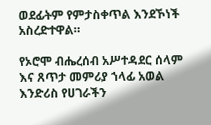ወደፊትም የምታስቀጥል እንደኾነች አስረድተዋል።

የኦሮሞ ብሔረሰብ አሥተዳደር ሰላም እና ጸጥታ መምሪያ ኀላፊ አወል እንድሪስ የሀገራችን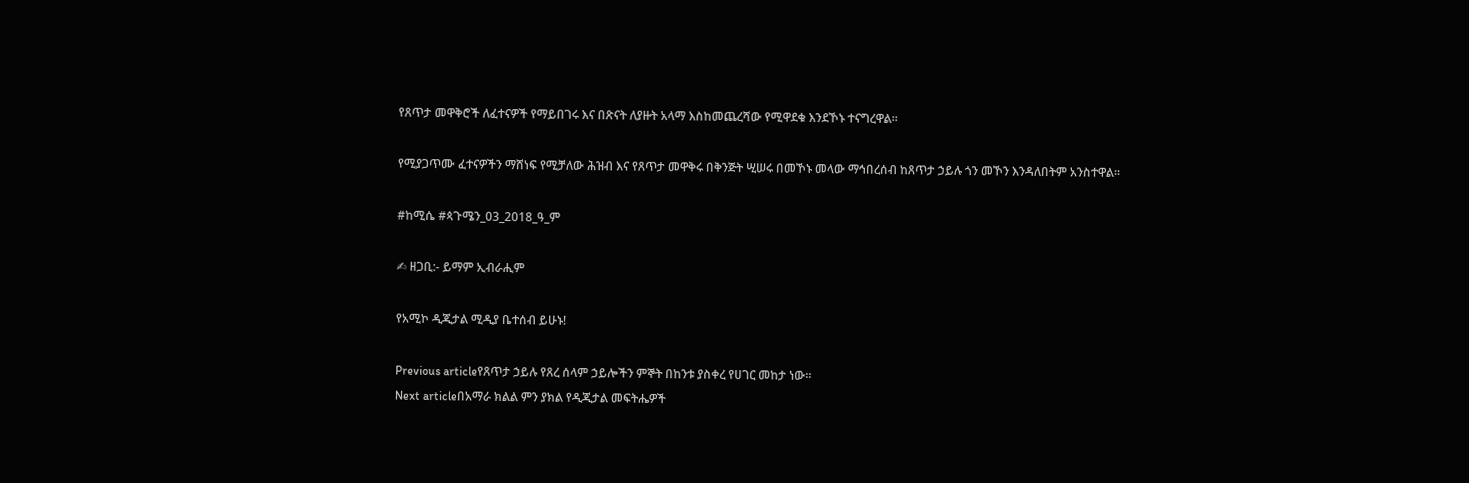የጸጥታ መዋቅሮች ለፈተናዎች የማይበገሩ እና በጽናት ለያዙት አላማ እስከመጨረሻው የሚዋደቁ እንደኾኑ ተናግረዋል።

የሚያጋጥሙ ፈተናዎችን ማሸነፍ የሚቻለው ሕዝብ እና የጸጥታ መዋቅሩ በቅንጅት ሢሠሩ በመኾኑ መላው ማኅበረሰብ ከጸጥታ ኃይሉ ጎን መኾን እንዳለበትም አንስተዋል።

#ከሚሴ #ጳጉሜን_03_2018_ዓ_ም

✍ ዘጋቢ:- ይማም ኢብራሒም

የአሚኮ ዲጂታል ሚዲያ ቤተሰብ ይሁኑ!

Previous articleየጸጥታ ኃይሉ የጸረ ሰላም ኃይሎችን ምኞት በከንቱ ያስቀረ የሀገር መከታ ነው።
Next articleበአማራ ክልል ምን ያክል የዲጂታል መፍትሔዎች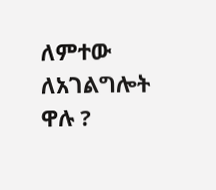ለምተው ለአገልግሎት ዋሉ ?